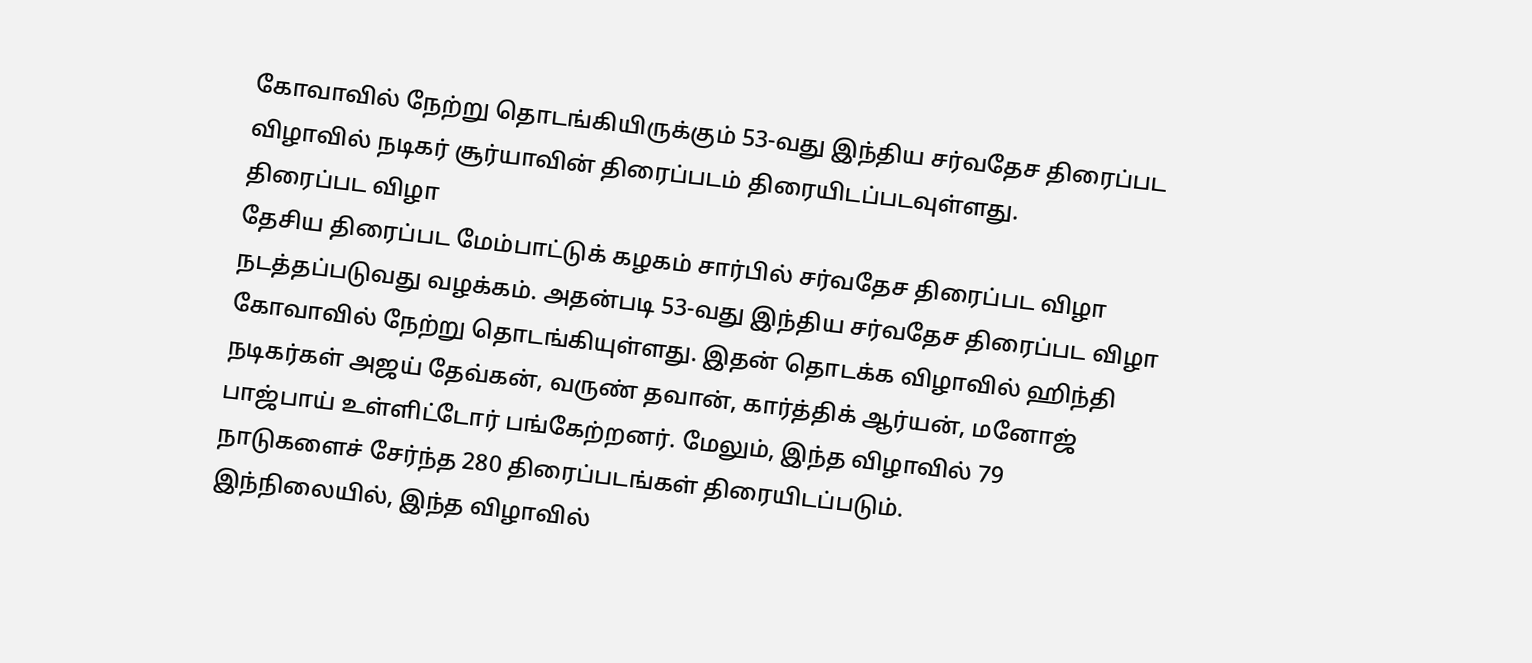கோவாவில் நேற்று தொடங்கியிருக்கும் 53-வது இந்திய சர்வதேச திரைப்பட விழாவில் நடிகர் சூர்யாவின் திரைப்படம் திரையிடப்படவுள்ளது.
திரைப்பட விழா
தேசிய திரைப்பட மேம்பாட்டுக் கழகம் சார்பில் சர்வதேச திரைப்பட விழா நடத்தப்படுவது வழக்கம். அதன்படி 53-வது இந்திய சர்வதேச திரைப்பட விழா கோவாவில் நேற்று தொடங்கியுள்ளது. இதன் தொடக்க விழாவில் ஹிந்தி நடிகர்கள் அஜய் தேவ்கன், வருண் தவான், கார்த்திக் ஆர்யன், மனோஜ் பாஜ்பாய் உள்ளிட்டோர் பங்கேற்றனர். மேலும், இந்த விழாவில் 79 நாடுகளைச் சேர்ந்த 280 திரைப்படங்கள் திரையிடப்படும்.
இந்நிலையில், இந்த விழாவில்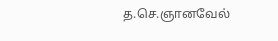த.செ.ஞானவேல்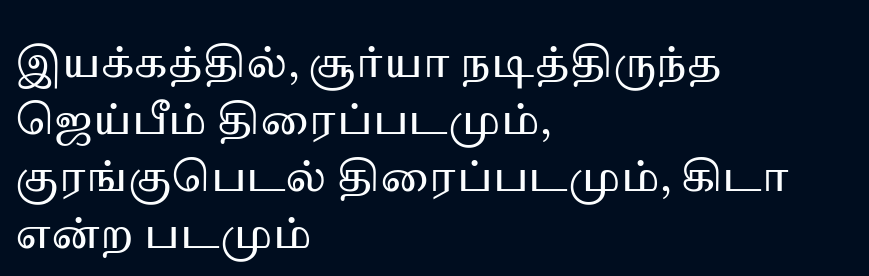இயக்கத்தில், சூர்யா நடித்திருந்த ஜெய்பீம் திரைப்படமும், குரங்குபெடல் திரைப்படமும், கிடா என்ற படமும்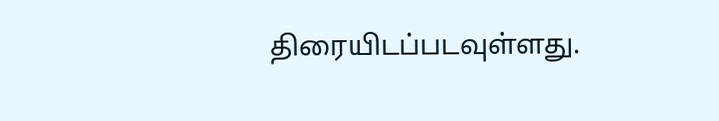திரையிடப்படவுள்ளது.